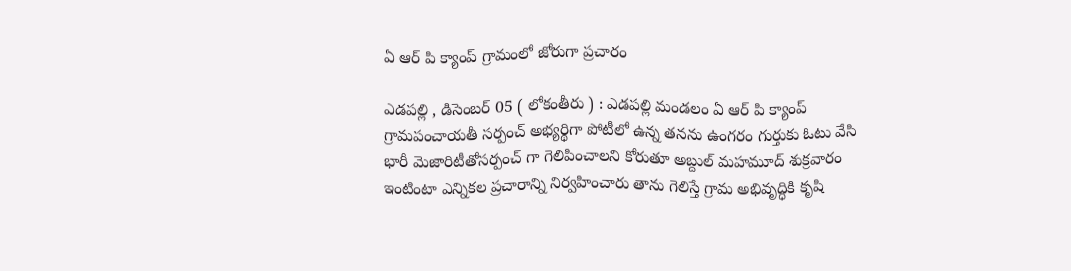ఏ ఆర్ పి క్యాంప్ గ్రామంలో జోరుగా ప్రచారం

ఎడపల్లి , డిసెంబర్ 05 ( లోకంతీరు ) : ఎడపల్లి మండలం ఏ ఆర్ పి క్యాంప్ గ్రామపంచాయతీ సర్పంచ్ అభ్యర్థిగా పోటీలో ఉన్న తనను ఉంగరం గుర్తుకు ఓటు వేసి భారీ మెజారిటీతోసర్పంచ్ గా గెలిపించాలని కోరుతూ అబ్దుల్ మహమూద్ శుక్రవారం ఇంటింటా ఎన్నికల ప్రచారాన్ని నిర్వహించారు తాను గెలిస్తే గ్రామ అభివృద్ధికి కృషి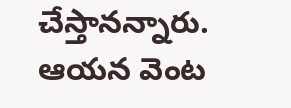చేస్తానన్నారు. ఆయన వెంట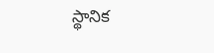స్థానిక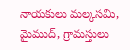నాయకులు మల్కసమి, మైముద్, గ్రామస్తులు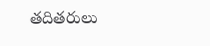తదితరులు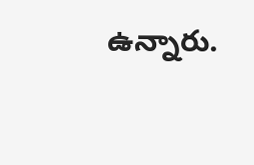ఉన్నారు.